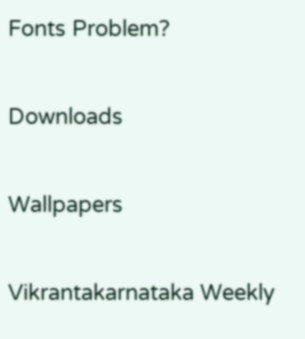Fonts Problem?

Downloads

Wallpapers

Vikrantakarnataka Weekly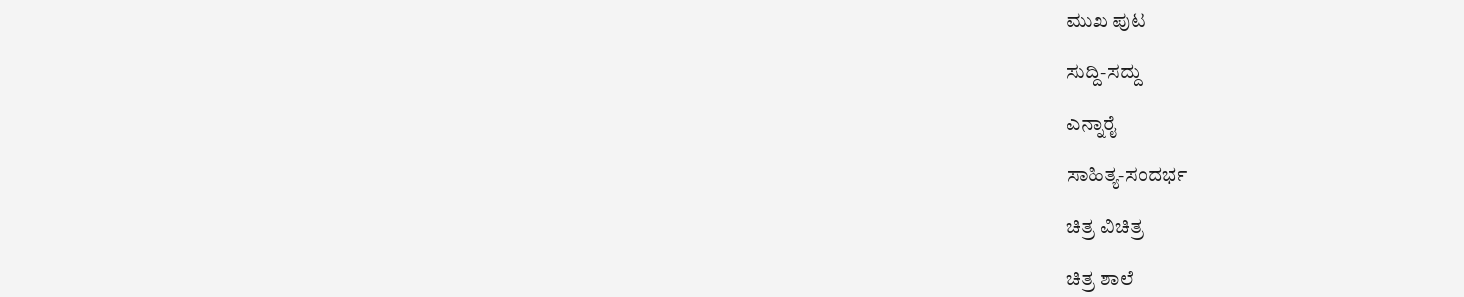ಮುಖ ಪುಟ

ಸುದ್ದಿ-ಸದ್ದು

ಎನ್ನಾರೈ

ಸಾಹಿತ್ಯ-ಸಂದರ್ಭ

ಚಿತ್ರ ವಿಚಿತ್ರ

ಚಿತ್ರ ಶಾಲೆ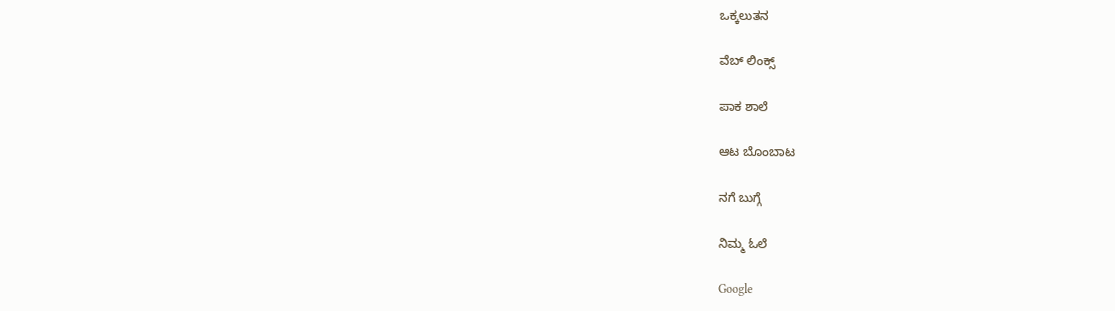ಒಕ್ಕಲುತನ

ವೆಬ್ ಲಿಂಕ್ಸ್

ಪಾಕ ಶಾಲೆ

ಆಟ ಬೊಂಬಾಟ

ನಗೆ ಬುಗ್ಗೆ

ನಿಮ್ಮ ಓಲೆ

Google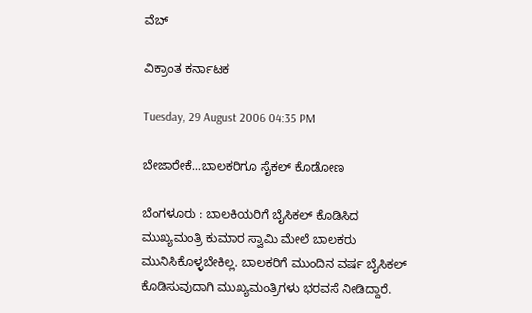ವೆಬ್

ವಿಕ್ರಾಂತ ಕರ್ನಾಟಕ

Tuesday, 29 August 2006 04:35 PM

ಬೇಜಾರೇಕೆ...ಬಾಲಕರಿಗೂ ಸೈಕಲ್ ಕೊಡೋಣ

ಬೆಂಗಳೂರು : ಬಾಲಕಿಯರಿಗೆ ಬೈಸಿಕಲ್ ಕೊಡಿಸಿದ ಮುಖ್ಯಮಂತ್ರಿ ಕುಮಾರ ಸ್ವಾಮಿ ಮೇಲೆ ಬಾಲಕರು ಮುನಿಸಿಕೊಳ್ಳಬೇಕಿಲ್ಲ. ಬಾಲಕರಿಗೆ ಮುಂದಿನ ವರ್ಷ ಬೈಸಿಕಲ್ ಕೊಡಿಸುವುದಾಗಿ ಮುಖ್ಯಮಂತ್ರಿಗಳು ಭರವಸೆ ನೀಡಿದ್ದಾರೆ.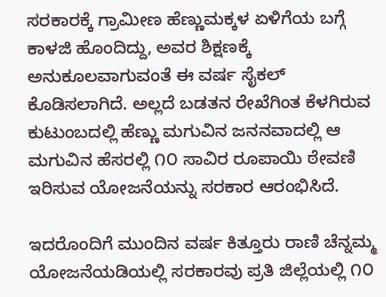ಸರಕಾರಕ್ಕೆ ಗ್ರಾಮೀಣ ಹೆಣ್ಣುಮಕ್ಕಳ ಏಳಿಗೆಯ ಬಗ್ಗೆ ಕಾಳಜಿ ಹೊಂದಿದ್ದು, ಅವರ ಶಿಕ್ಷಣಕ್ಕೆ ಅನುಕೂಲವಾಗುವಂತೆ ಈ ವರ್ಷ ಸೈಕಲ್ ಕೊಡಿಸಲಾಗಿದೆ. ಅಲ್ಲದೆ ಬಡತನ ರೇಖೆಗಿಂತ ಕೆಳಗಿರುವ ಕುಟುಂಬದಲ್ಲಿ ಹೆಣ್ಣು ಮಗುವಿನ ಜನನವಾದಲ್ಲಿ ಆ ಮಗುವಿನ ಹೆಸರಲ್ಲಿ ೧೦ ಸಾವಿರ ರೂಪಾಯಿ ಠೇವಣಿ ಇರಿಸುವ ಯೋಜನೆಯನ್ನು ಸರಕಾರ ಆರಂಭಿಸಿದೆ.

ಇದರೊಂದಿಗೆ ಮುಂದಿನ ವರ್ಷ ಕಿತ್ತೂರು ರಾಣಿ ಚೆನ್ನಮ್ಮ ಯೋಜನೆಯಡಿಯಲ್ಲಿ ಸರಕಾರವು ಪ್ರತಿ ಜಿಲ್ಲೆಯಲ್ಲಿ ೧೦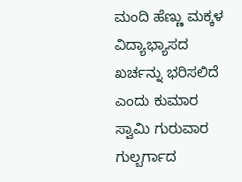ಮಂದಿ ಹೆಣ್ಣು ಮಕ್ಕಳ ವಿದ್ಯಾಭ್ಯಾಸದ ಖರ್ಚನ್ನು ಭರಿಸಲಿದೆ ಎಂದು ಕುಮಾರ ಸ್ವಾಮಿ ಗುರುವಾರ ಗುಲ್ಬರ್ಗಾದ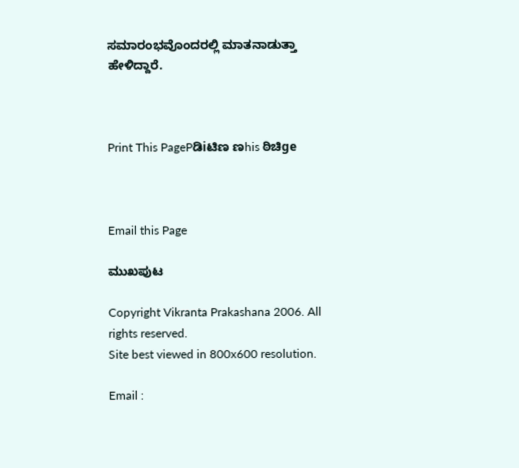ಸಮಾರಂಭವೊಂದರಲ್ಲಿ ಮಾತನಾಡುತ್ತಾ ಹೇಳಿದ್ದಾರೆ.



Print This PagePಡಿiಟಿಣ ಣhis ಠಿಚಿge



Email this Page

ಮುಖಪುಟ

Copyright Vikranta Prakashana 2006. All rights reserved.
Site best viewed in 800x600 resolution.

Email :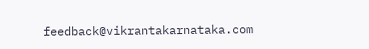feedback@vikrantakarnataka.com